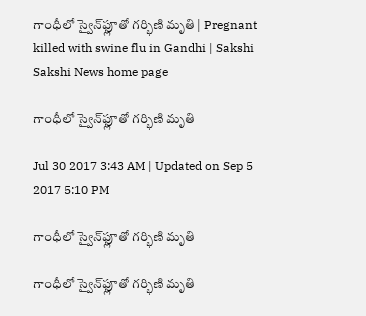గాంధీలో స్వైన్‌ఫ్లూతో గర్భిణి మృతి | Pregnant killed with swine flu in Gandhi | Sakshi
Sakshi News home page

గాంధీలో స్వైన్‌ఫ్లూతో గర్భిణి మృతి

Jul 30 2017 3:43 AM | Updated on Sep 5 2017 5:10 PM

గాంధీలో స్వైన్‌ఫ్లూతో గర్భిణి మృతి

గాంధీలో స్వైన్‌ఫ్లూతో గర్భిణి మృతి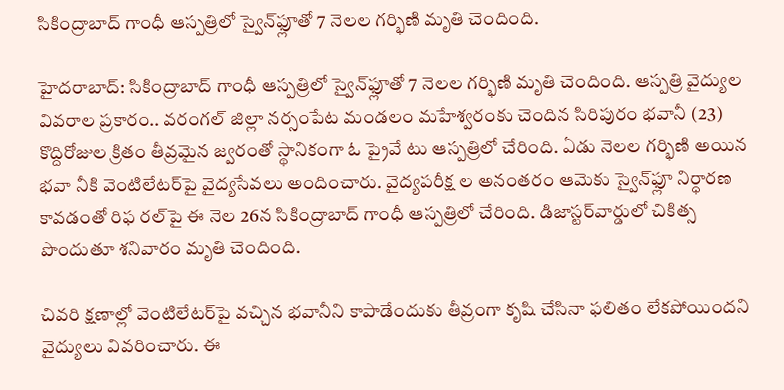సికింద్రాబాద్‌ గాంధీ ఆస్పత్రిలో స్వైన్‌ఫ్లూతో 7 నెలల గర్భిణి మృతి చెందింది.

హైదరాబాద్‌: సికింద్రాబాద్‌ గాంధీ ఆస్పత్రిలో స్వైన్‌ఫ్లూతో 7 నెలల గర్భిణి మృతి చెందింది. ఆస్పత్రి వైద్యుల వివరాల ప్రకారం.. వరంగల్‌ జిల్లా నర్సంపేట మండలం మహేశ్వరంకు చెందిన సిరిపురం భవానీ (23) కొద్దిరోజుల క్రితం తీవ్రమైన జ్వరంతో స్థానికంగా ఓ ప్రైవే టు ఆస్పత్రిలో చేరింది. ఏడు నెలల గర్భిణి అయిన భవా నీకి వెంటిలేటర్‌పై వైద్యసేవలు అందించారు. వైద్యపరీక్ష ల అనంతరం ఆమెకు స్వైన్‌ఫ్లూ నిర్ధారణ కావడంతో రిఫ రల్‌పై ఈ నెల 26న సికింద్రాబాద్‌ గాంధీ ఆస్పత్రిలో చేరింది. డిజాస్టర్‌వార్డులో చికిత్స పొందుతూ శనివారం మృతి చెందింది.

చివరి క్షణాల్లో వెంటిలేటర్‌పై వచ్చిన భవానీని కాపాడేందుకు తీవ్రంగా కృషి చేసినా ఫలితం లేకపోయిందని వైద్యులు వివరించారు. ఈ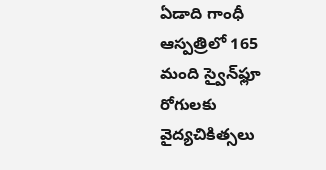ఏడాది గాంధీ ఆస్పత్రిలో 165 మంది స్వైన్‌ఫ్లూ రోగులకు వైద్యచికిత్సలు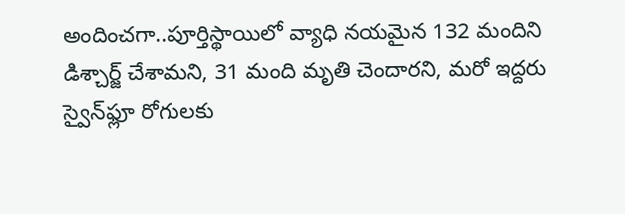అందించగా..పూర్తిస్థాయిలో వ్యాధి నయమైన 132 మందిని డిశ్చార్జ్‌ చేశామని, 31 మంది మృతి చెందారని, మరో ఇద్దరు స్వైన్‌ఫ్లూ రోగులకు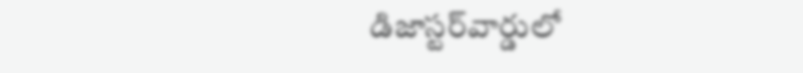డిజాస్టర్‌వార్డులో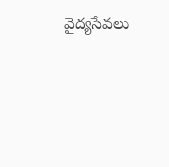వైద్యసేవలు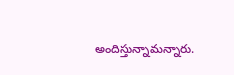అందిస్తున్నామన్నారు.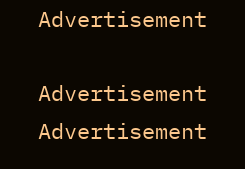Advertisement

Advertisement
Advertisement